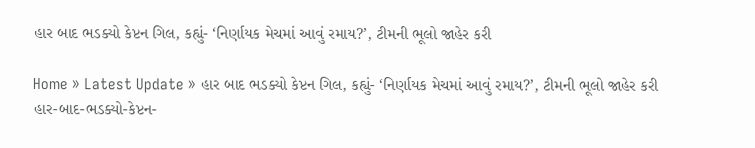હાર બાદ ભડક્યો કેપ્ટન ગિલ, કહ્યું- ‘નિર્ણાયક મેચમાં આવું રમાય?’, ટીમની ભૂલો જાહેર કરી

Home » Latest Update » હાર બાદ ભડક્યો કેપ્ટન ગિલ, કહ્યું- ‘નિર્ણાયક મેચમાં આવું રમાય?’, ટીમની ભૂલો જાહેર કરી
હાર-બાદ-ભડક્યો-કેપ્ટન-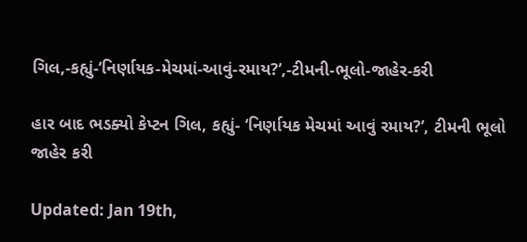ગિલ,-કહ્યું-‘નિર્ણાયક-મેચમાં-આવું-રમાય?’,-ટીમની-ભૂલો-જાહેર-કરી

હાર બાદ ભડક્યો કેપ્ટન ગિલ, કહ્યું- ‘નિર્ણાયક મેચમાં આવું રમાય?’, ટીમની ભૂલો જાહેર કરી

Updated: Jan 19th,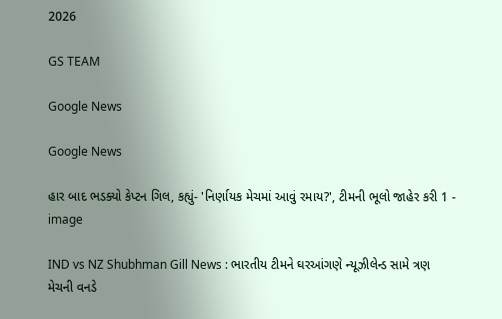2026

GS TEAM

Google News

Google News

હાર બાદ ભડક્યો કેપ્ટન ગિલ, કહ્યું- 'નિર્ણાયક મેચમાં આવું રમાય?', ટીમની ભૂલો જાહેર કરી 1 - image

IND vs NZ Shubhman Gill News : ભારતીય ટીમને ઘરઆંગણે ન્યૂઝીલેન્ડ સામે ત્રણ મેચની વનડે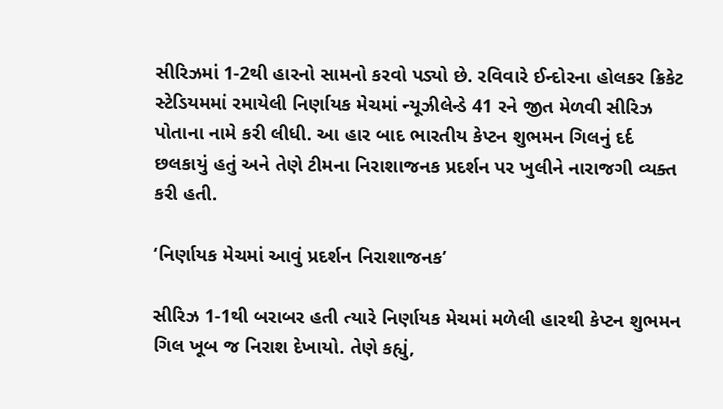સીરિઝમાં 1-2થી હારનો સામનો કરવો પડ્યો છે. રવિવારે ઈન્દોરના હોલકર ક્રિકેટ સ્ટેડિયમમાં રમાયેલી નિર્ણાયક મેચમાં ન્યૂઝીલેન્ડે 41 રને જીત મેળવી સીરિઝ પોતાના નામે કરી લીધી. આ હાર બાદ ભારતીય કેપ્ટન શુભમન ગિલનું દર્દ છલકાયું હતું અને તેણે ટીમના નિરાશાજનક પ્રદર્શન પર ખુલીને નારાજગી વ્યક્ત કરી હતી.

‘નિર્ણાયક મેચમાં આવું પ્રદર્શન નિરાશાજનક’

સીરિઝ 1-1થી બરાબર હતી ત્યારે નિર્ણાયક મેચમાં મળેલી હારથી કેપ્ટન શુભમન ગિલ ખૂબ જ નિરાશ દેખાયો. તેણે કહ્યું,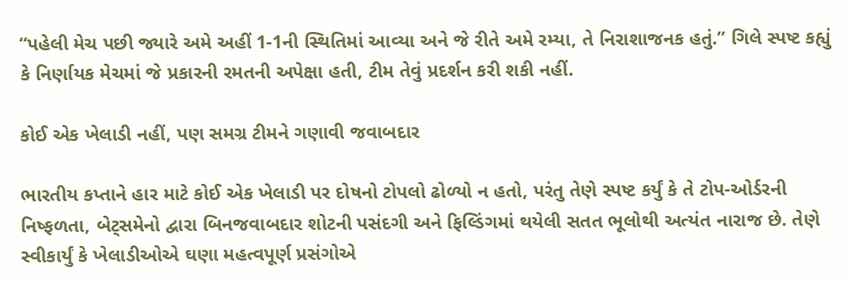“પહેલી મેચ પછી જ્યારે અમે અહીં 1-1ની સ્થિતિમાં આવ્યા અને જે રીતે અમે રમ્યા, તે નિરાશાજનક હતું.” ગિલે સ્પષ્ટ કહ્યું કે નિર્ણાયક મેચમાં જે પ્રકારની રમતની અપેક્ષા હતી, ટીમ તેવું પ્રદર્શન કરી શકી નહીં.

કોઈ એક ખેલાડી નહીં, પણ સમગ્ર ટીમને ગણાવી જવાબદાર

ભારતીય કપ્તાને હાર માટે કોઈ એક ખેલાડી પર દોષનો ટોપલો ઢોળ્યો ન હતો, પરંતુ તેણે સ્પષ્ટ કર્યું કે તે ટોપ-ઓર્ડરની નિષ્ફળતા, બેટ્સમેનો દ્વારા બિનજવાબદાર શોટની પસંદગી અને ફિલ્ડિંગમાં થયેલી સતત ભૂલોથી અત્યંત નારાજ છે. તેણે સ્વીકાર્યું કે ખેલાડીઓએ ઘણા મહત્વપૂર્ણ પ્રસંગોએ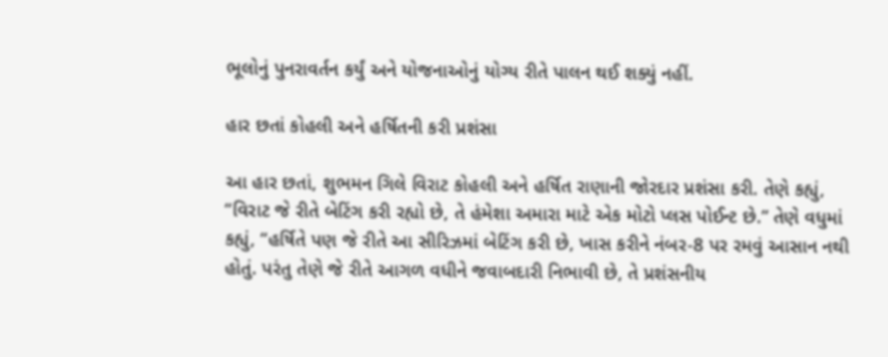ભૂલોનું પુનરાવર્તન કર્યું અને યોજનાઓનું યોગ્ય રીતે પાલન થઈ શક્યું નહીં.

હાર છતાં કોહલી અને હર્ષિતની કરી પ્રશંસા

આ હાર છતાં, શુભમન ગિલે વિરાટ કોહલી અને હર્ષિત રાણાની જોરદાર પ્રશંસા કરી. તેણે કહ્યું, “વિરાટ જે રીતે બેટિંગ કરી રહ્યો છે, તે હંમેશા અમારા માટે એક મોટો પ્લસ પોઈન્ટ છે.” તેણે વધુમાં કહ્યું, “હર્ષિતે પણ જે રીતે આ સીરિઝમાં બેટિંગ કરી છે, ખાસ કરીને નંબર-8 પર રમવું આસાન નથી હોતું. પરંતુ તેણે જે રીતે આગળ વધીને જવાબદારી નિભાવી છે, તે પ્રશંસનીય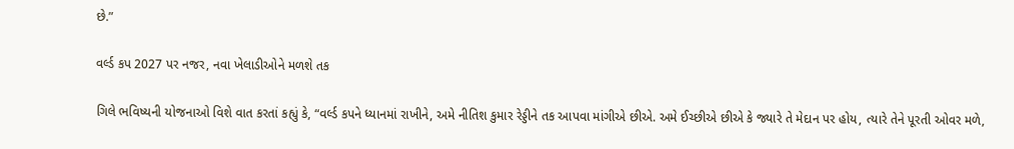છે.”

વર્લ્ડ કપ 2027 પર નજર, નવા ખેલાડીઓને મળશે તક

ગિલે ભવિષ્યની યોજનાઓ વિશે વાત કરતાં કહ્યું કે, “વર્લ્ડ કપને ધ્યાનમાં રાખીને, અમે નીતિશ કુમાર રેડ્ડીને તક આપવા માંગીએ છીએ. અમે ઈચ્છીએ છીએ કે જ્યારે તે મેદાન પર હોય, ત્યારે તેને પૂરતી ઓવર મળે,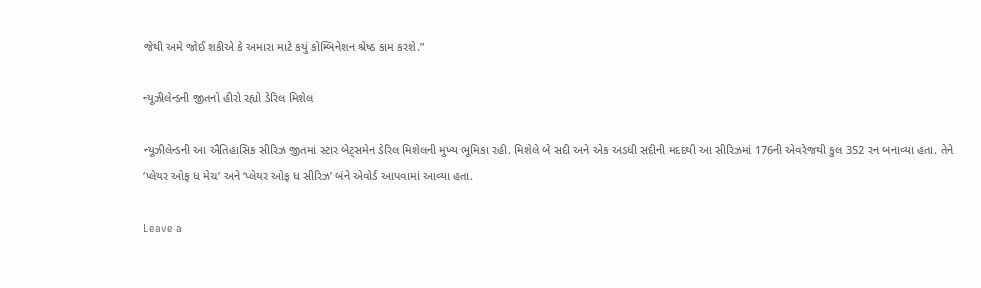જેથી અમે જોઈ શકીએ કે અમારા માટે કયું કોમ્બિનેશન શ્રેષ્ઠ કામ કરશે.”

ન્યૂઝીલેન્ડની જીતનો હીરો રહ્યો ડેરિલ મિશેલ

ન્યૂઝીલેન્ડની આ ઐતિહાસિક સીરિઝ જીતમાં સ્ટાર બેટ્સમેન ડેરિલ મિશેલની મુખ્ય ભૂમિકા રહી. મિશેલે બે સદી અને એક અડધી સદીની મદદથી આ સીરિઝમાં 176ની એવરેજથી કુલ 352 રન બનાવ્યા હતા. તેને ‘પ્લેયર ઓફ ધ મેચ’ અને ‘પ્લેયર ઓફ ધ સીરિઝ’ બંને એવોર્ડ આપવામાં આવ્યા હતા.

Leave a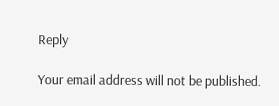Reply

Your email address will not be published.